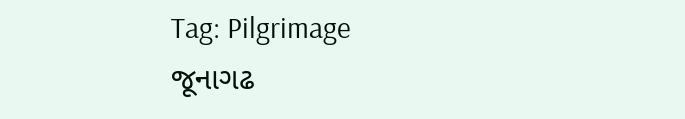Tag: Pilgrimage
જૂનાગઢ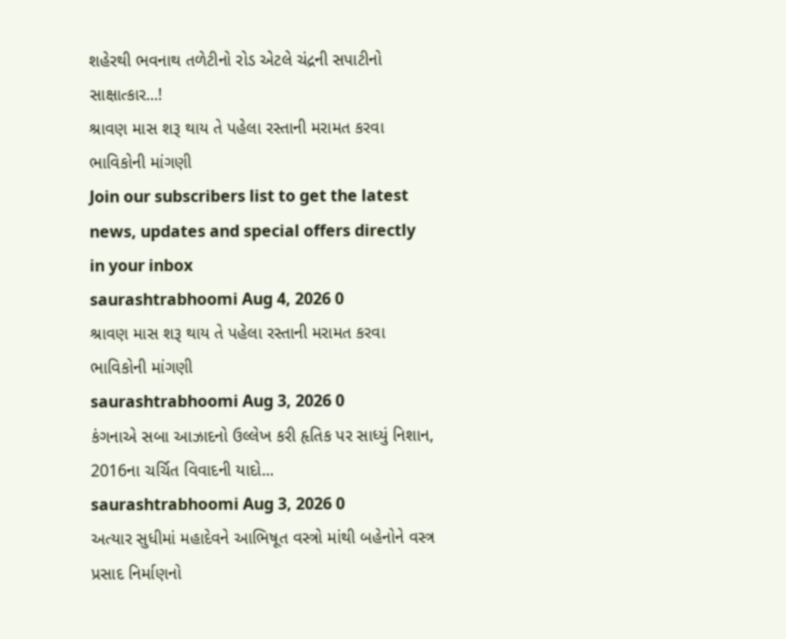શહેરથી ભવનાથ તળેટીનો રોડ એટલે ચંદ્રની સપાટીનો સાક્ષાત્કાર...!
શ્રાવણ માસ શરૂ થાય તે પહેલા રસ્તાની મરામત કરવા ભાવિકોની માંગણી
Join our subscribers list to get the latest news, updates and special offers directly in your inbox
saurashtrabhoomi Aug 4, 2026 0
શ્રાવણ માસ શરૂ થાય તે પહેલા રસ્તાની મરામત કરવા ભાવિકોની માંગણી
saurashtrabhoomi Aug 3, 2026 0
કંગનાએ સબા આઝાદનો ઉલ્લેખ કરી હૃતિક પર સાધ્યું નિશાન, 2016ના ચર્ચિત વિવાદની યાદો...
saurashtrabhoomi Aug 3, 2026 0
અત્યાર સુધીમાં મહાદેવને આભિષૂત વસ્ત્રો માંથી બહેનોને વસ્ત્ર પ્રસાદ નિર્માણનો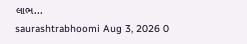લાભ...
saurashtrabhoomi Aug 3, 2026 0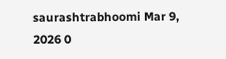saurashtrabhoomi Mar 9, 2026 0